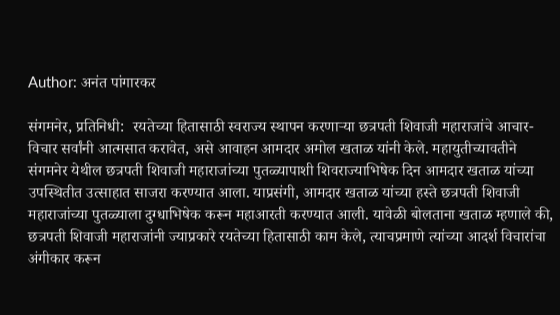Author: अनंत पांगारकर

संगमनेर, प्रतिनिधी:  रयतेच्या हितासाठी स्वराज्य स्थापन करणाऱ्या छत्रपती शिवाजी महाराजांचे आचार-विचार सर्वांनी आत्मसात करावेत, असे आवाहन आमदार अमोल खताळ यांनी केले. महायुतीच्यावतीने संगमनेर येथील छत्रपती शिवाजी महाराजांच्या पुतळ्यापाशी शिवराज्याभिषेक दिन आमदार खताळ यांच्या उपस्थितीत उत्साहात साजरा करण्यात आला. याप्रसंगी, आमदार खताळ यांच्या हस्ते छत्रपती शिवाजी महाराजांच्या पुतळ्याला दुग्धाभिषेक करून महाआरती करण्यात आली. यावेळी बोलताना खताळ म्हणाले की, छत्रपती शिवाजी महाराजांनी ज्याप्रकारे रयतेच्या हितासाठी काम केले, त्याचप्रमाणे त्यांच्या आदर्श विचारांचा अंगीकार करून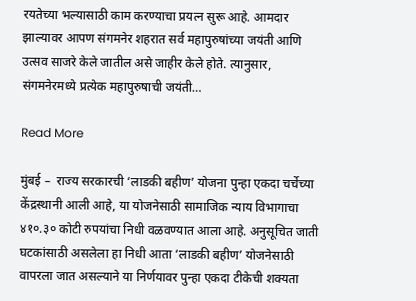रयतेच्या भल्यासाठी काम करण्याचा प्रयत्न सुरू आहे. आमदार झाल्यावर आपण संगमनेर शहरात सर्व महापुरुषांच्या जयंती आणि उत्सव साजरे केले जातील असे जाहीर केले होते. त्यानुसार, संगमनेरमध्ये प्रत्येक महापुरुषाची जयंती…

Read More

मुंबई –  राज्य सरकारची ‘लाडकी बहीण’ योजना पुन्हा एकदा चर्चेच्या केंद्रस्थानी आली आहे, या योजनेसाठी सामाजिक न्याय विभागाचा ४१०.३० कोटी रुपयांचा निधी वळवण्यात आला आहे. अनुसूचित जाती घटकांसाठी असलेला हा निधी आता ‘लाडकी बहीण’ योजनेसाठी वापरला जात असल्याने या निर्णयावर पुन्हा एकदा टीकेची शक्यता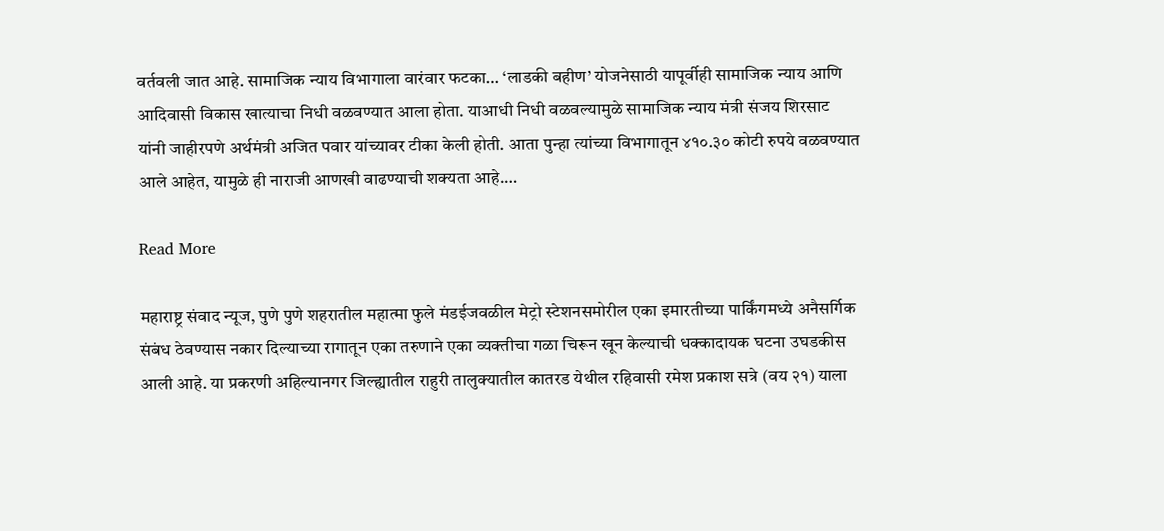वर्तवली जात आहे. सामाजिक न्याय विभागाला वारंवार फटका… ‘लाडकी बहीण’ योजनेसाठी यापूर्वीही सामाजिक न्याय आणि आदिवासी विकास खात्याचा निधी वळवण्यात आला होता. याआधी निधी वळवल्यामुळे सामाजिक न्याय मंत्री संजय शिरसाट यांनी जाहीरपणे अर्थमंत्री अजित पवार यांच्यावर टीका केली होती. आता पुन्हा त्यांच्या विभागातून ४१०.३० कोटी रुपये वळवण्यात आले आहेत, यामुळे ही नाराजी आणखी वाढण्याची शक्यता आहे.…

Read More

महाराष्ट्र संवाद न्यूज, पुणे पुणे शहरातील महात्मा फुले मंडईजवळील मेट्रो स्टेशनसमोरील एका इमारतीच्या पार्किंगमध्ये अनैसर्गिक संबंध ठेवण्यास नकार दिल्याच्या रागातून एका तरुणाने एका व्यक्तीचा गळा चिरून खून केल्याची धक्कादायक घटना उघडकीस आली आहे. या प्रकरणी अहिल्यानगर जिल्ह्यातील राहुरी तालुक्यातील कातरड येथील रहिवासी रमेश प्रकाश सत्रे (वय २१) याला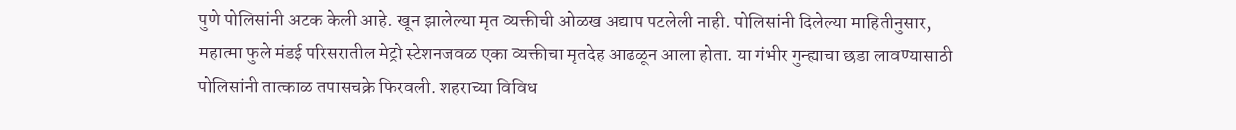पुणे पोलिसांनी अटक केली आहे. खून झालेल्या मृत व्यक्तीची ओळख अद्याप पटलेली नाही. पोलिसांनी दिलेल्या माहितीनुसार, महात्मा फुले मंडई परिसरातील मेट्रो स्टेशनजवळ एका व्यक्तीचा मृतदेह आढळून आला होता. या गंभीर गुन्ह्याचा छडा लावण्यासाठी पोलिसांनी तात्काळ तपासचक्रे फिरवली. शहराच्या विविध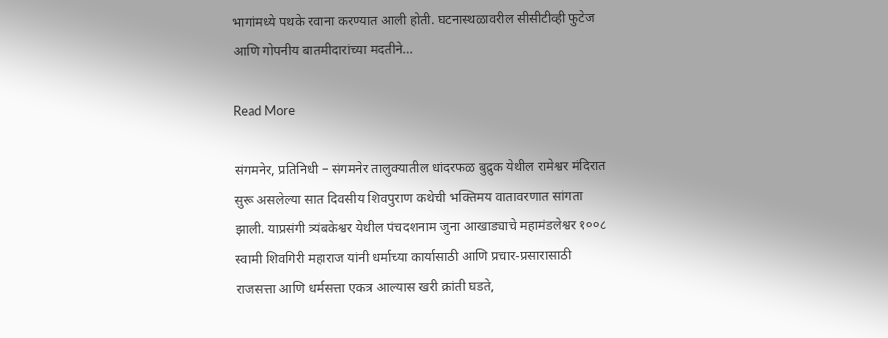भागांमध्ये पथके रवाना करण्यात आली होती. घटनास्थळावरील सीसीटीव्ही फुटेज आणि गोपनीय बातमीदारांच्या मदतीने…

Read More

संगमनेर, प्रतिनिधी – संगमनेर तालुक्यातील धांदरफळ बुद्रुक येथील रामेश्वर मंदिरात सुरू असलेल्या सात दिवसीय शिवपुराण कथेची भक्तिमय वातावरणात सांगता झाली. याप्रसंगी त्र्यंबकेश्वर येथील पंचदशनाम जुना आखाड्याचे महामंडलेश्वर १००८ स्वामी शिवगिरी महाराज यांनी धर्माच्या कार्यासाठी आणि प्रचार-प्रसारासाठी राजसत्ता आणि धर्मसत्ता एकत्र आल्यास खरी क्रांती घडते,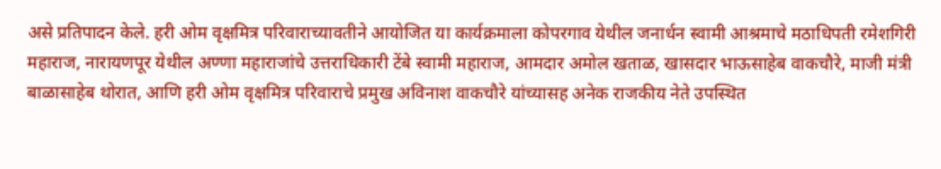असे प्रतिपादन केले. हरी ओम वृक्षमित्र परिवाराच्यावतीने आयोजित या कार्यक्रमाला कोपरगाव येथील जनार्धन स्वामी आश्रमाचे मठाधिपती रमेशगिरी महाराज, नारायणपूर येथील अण्णा महाराजांचे उत्तराधिकारी टेंबे स्वामी महाराज, आमदार अमोल खताळ, खासदार भाऊसाहेब वाकचौरे, माजी मंत्री बाळासाहेब थोरात, आणि हरी ओम वृक्षमित्र परिवाराचे प्रमुख अविनाश वाकचौरे यांच्यासह अनेक राजकीय नेते उपस्थित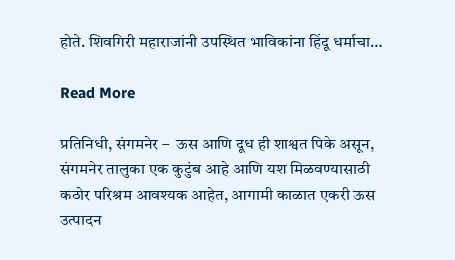होते. शिवगिरी महाराजांनी उपस्थित भाविकांना हिंदू धर्माचा…

Read More

प्रतिनिधी, संगमनेर –  ऊस आणि दूध ही शाश्वत पिके असून, संगमनेर तालुका एक कुटुंब आहे आणि यश मिळवण्यासाठी कठोर परिश्रम आवश्यक आहेत, आगामी काळात एकरी ऊस उत्पादन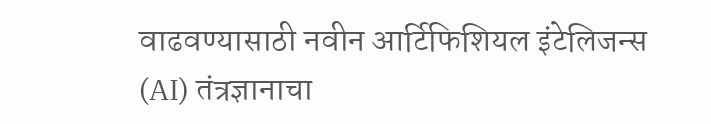वाढवण्यासाठी नवीन आर्टिफिशियल इंटेलिजन्स (AI) तंत्रज्ञानाचा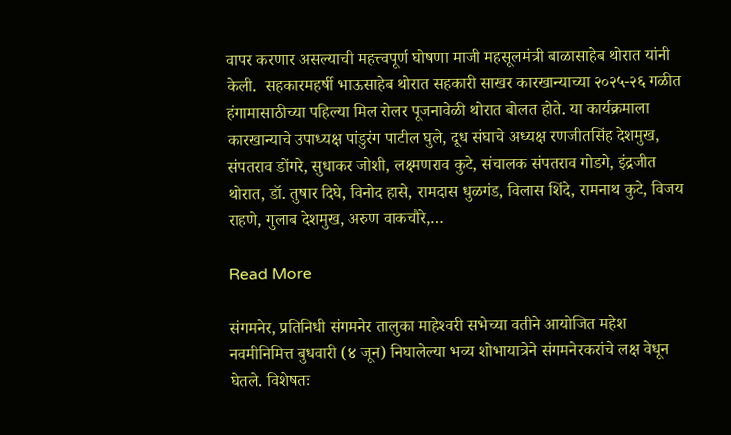वापर करणार असल्याची महत्त्वपूर्ण घोषणा माजी महसूलमंत्री बाळासाहेब थोरात यांनी केली.  सहकारमहर्षी भाऊसाहेब थोरात सहकारी साखर कारखान्याच्या २०२५-२६ गळीत हंगामासाठीच्या पहिल्या मिल रोलर पूजनावेळी थोरात बोलत होते. या कार्यक्रमाला कारखान्याचे उपाध्यक्ष पांडुरंग पाटील घुले, दूध संघाचे अध्यक्ष रणजीतसिंह देशमुख, संपतराव डोंगरे, सुधाकर जोशी, लक्ष्मणराव कुटे, संचालक संपतराव गोडगे, इंद्रजीत थोरात, डॉ. तुषार दिघे, विनोद हासे, रामदास धुळगंड, विलास शिंदे, रामनाथ कुटे, विजय राहणे, गुलाब देशमुख, अरुण वाकचौरे,…

Read More

संगमनेर, प्रतिनिधी संगमनेर तालुका माहेश्‍वरी सभेच्या वतीने आयोजित महेश नवमीनिमित्त बुधवारी (४ जून) निघालेल्या भव्य शोभायात्रेने संगमनेरकरांचे लक्ष वेधून घेतले. विशेषतः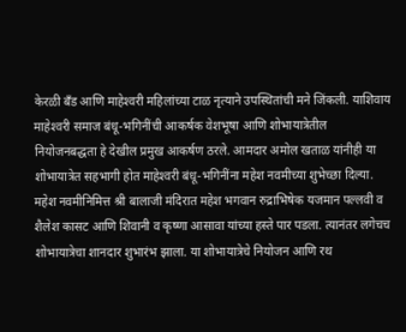केरळी बँड आणि माहेश्‍वरी महिलांच्या टाळ नृत्याने उपस्थितांची मने जिंकली. याशिवाय माहेश्‍वरी समाज बंधू-भगिनींची आकर्षक वेशभूषा आणि शोभायात्रेतील नियोजनबद्धता हे देखील प्रमुख आकर्षण ठरले. आमदार अमोल खताळ यांनीही या शोभायात्रेत सहभागी होत माहेश्‍वरी बंधू-भगिनींना महेश नवमीच्या शुभेच्छा दिल्या. महेश नवमीनिमित्त श्री बालाजी मंदिरात महेश भगवान रुद्राभिषेक यजमान पल्लवी व शैलेश कासट आणि शिवानी व कृष्णा आसावा यांच्या हस्ते पार पडला. त्यानंतर लगेचच शोभायात्रेचा शानदार शुभारंभ झाला. या शोभायात्रेचे नियोजन आणि रथ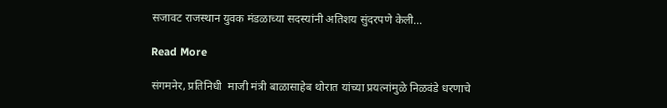सजावट राजस्थान युवक मंडळाच्या सदस्यांनी अतिशय सुंदरपणे केली…

Read More

संगमनेर, प्रतिनिधी  माजी मंत्री बाळासाहेब थोरात यांच्या प्रयत्नांमुळे निळवंडे धरणाचे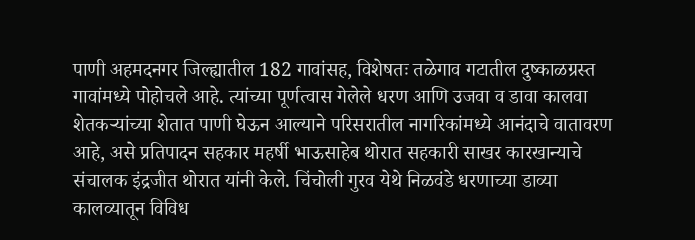पाणी अहमदनगर जिल्ह्यातील 182 गावांसह, विशेषतः तळेगाव गटातील दुष्काळग्रस्त गावांमध्ये पोहोचले आहे. त्यांच्या पूर्णत्वास गेलेले धरण आणि उजवा व डावा कालवा शेतकऱ्यांच्या शेतात पाणी घेऊन आल्याने परिसरातील नागरिकांमध्ये आनंदाचे वातावरण आहे, असे प्रतिपादन सहकार महर्षी भाऊसाहेब थोरात सहकारी साखर कारखान्याचे संचालक इंद्रजीत थोरात यांनी केले. चिंचोली गुरव येथे निळवंडे धरणाच्या डाव्या कालव्यातून विविध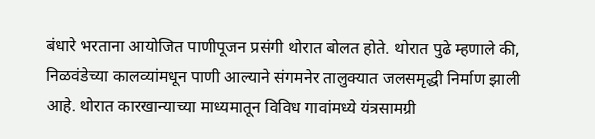बंधारे भरताना आयोजित पाणीपूजन प्रसंगी थोरात बोलत होते. थोरात पुढे म्हणाले की, निळवंडेच्या कालव्यांमधून पाणी आल्याने संगमनेर तालुक्यात जलसमृद्धी निर्माण झाली आहे. थोरात कारखान्याच्या माध्यमातून विविध गावांमध्ये यंत्रसामग्री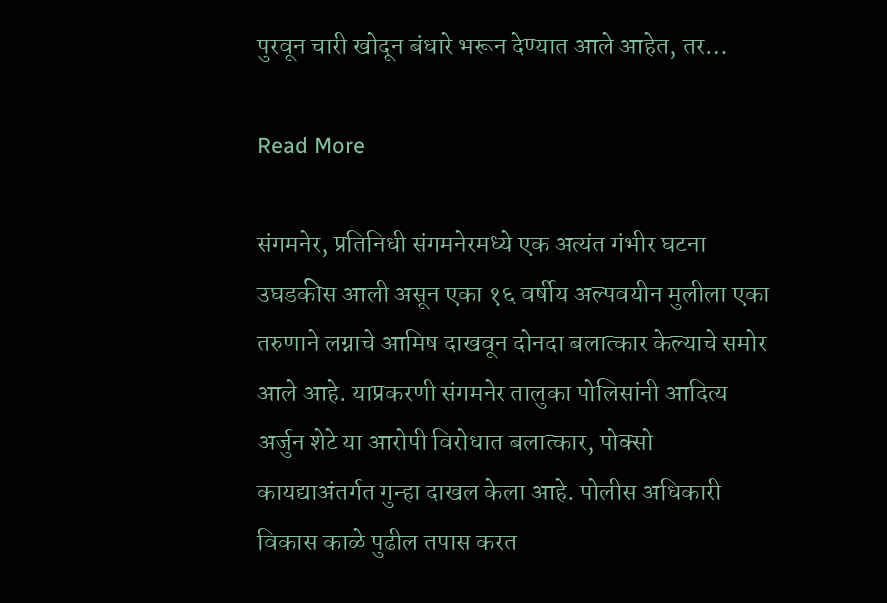पुरवून चारी खोदून बंधारे भरून देण्यात आले आहेत, तर…

Read More

संगमनेर, प्रतिनिधी संगमनेरमध्ये एक अत्यंत गंभीर घटना उघडकीस आली असून एका १६ वर्षीय अल्पवयीन मुलीला एका तरुणाने लग्नाचे आमिष दाखवून दोनदा बलात्कार केल्याचे समोर आले आहे. याप्रकरणी संगमनेर तालुका पोलिसांनी आदित्य अर्जुन शेटे या आरोपी विरोधात बलात्कार, पोक्सो कायद्याअंतर्गत गुन्हा दाखल केला आहे. पोलीस अधिकारी विकास काळे पुढील तपास करत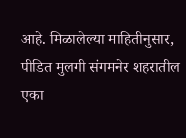आहे. मिळालेल्या माहितीनुसार, पीडित मुलगी संगमनेर शहरातील एका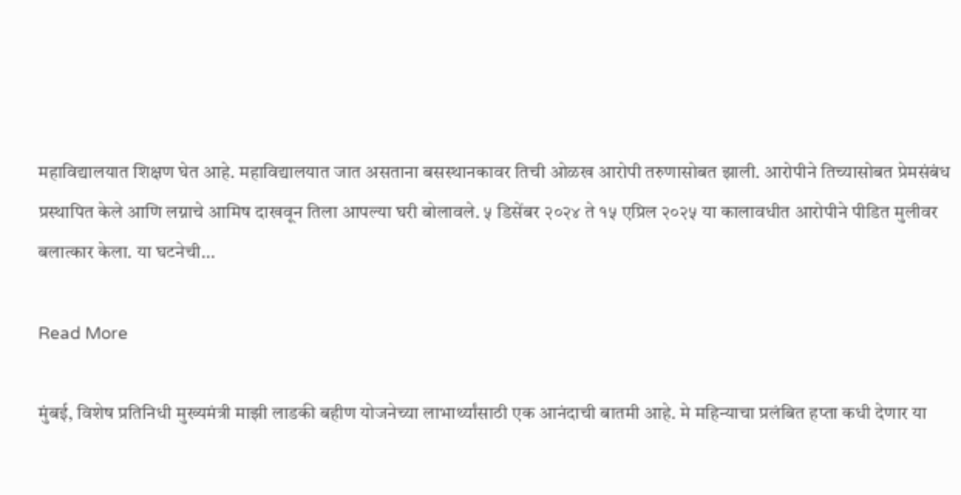महाविद्यालयात शिक्षण घेत आहे. महाविद्यालयात जात असताना बसस्थानकावर तिची ओळख आरोपी तरुणासोबत झाली. आरोपीने तिच्यासोबत प्रेमसंबंध प्रस्थापित केले आणि लग्नाचे आमिष दाखवून तिला आपल्या घरी बोलावले. ५ डिसेंबर २०२४ ते १५ एप्रिल २०२५ या कालावधीत आरोपीने पीडित मुलीवर बलात्कार केला. या घटनेची…

Read More

मुंबई, विशेष प्रतिनिधी मुख्यमंत्री माझी लाडकी बहीण योजनेच्या लाभार्थ्यांसाठी एक आनंदाची बातमी आहे. मे महिन्याचा प्रलंबित हप्ता कधी देणार या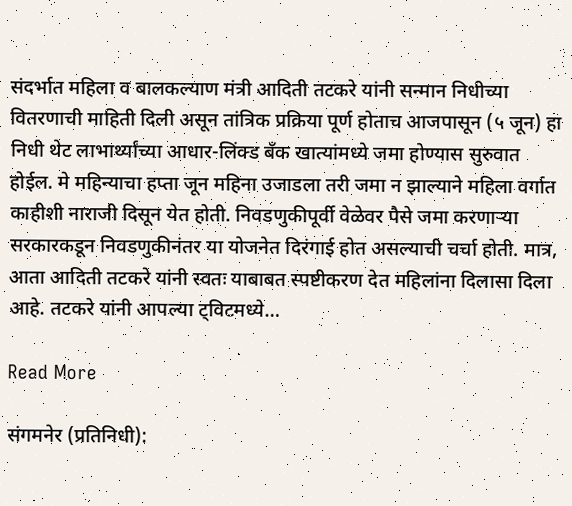संदर्भात महिला व बालकल्याण मंत्री आदिती तटकरे यांनी सन्मान निधीच्या वितरणाची माहिती दिली असून तांत्रिक प्रक्रिया पूर्ण होताच आजपासून (५ जून) हा निधी थेट लाभार्थ्यांच्या आधार-लिंक्ड बँक खात्यांमध्ये जमा होण्यास सुरुवात होईल. मे महिन्याचा हप्ता जून महिना उजाडला तरी जमा न झाल्याने महिला वर्गात काहीशी नाराजी दिसून येत होती. निवडणुकीपूर्वी वेळेवर पैसे जमा करणाऱ्या सरकारकडून निवडणुकीनंतर या योजनेत दिरंगाई होत असल्याची चर्चा होती. मात्र, आता आदिती तटकरे यांनी स्वतः याबाबत स्पष्टीकरण देत महिलांना दिलासा दिला आहे. तटकरे यांनी आपल्या ट्विटमध्ये…

Read More

संगमनेर (प्रतिनिधी):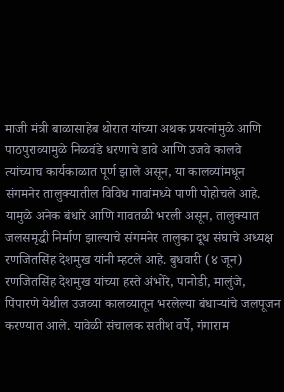माजी मंत्री बाळासाहेब थोरात यांच्या अथक प्रयत्नांमुळे आणि पाठपुराव्यामुळे निळवंडे धरणाचे डावे आणि उजवे कालवे त्यांच्याच कार्यकाळात पूर्ण झाले असून, या कालव्यांमधून संगमनेर तालुक्यातील विविध गावांमध्ये पाणी पोहोचले आहे. यामुळे अनेक बंधारे आणि गावतळी भरली असून, तालुक्यात जलसमृद्धी निर्माण झाल्याचे संगमनेर तालुका दूध संघाचे अध्यक्ष रणजितसिंह देशमुख यांनी म्हटले आहे. बुधवारी (४ जून) रणजितसिंह देशमुख यांच्या हस्ते अंभोरे, पानोडी, मालुंजे, पिंपारणे येथील उजव्या कालव्यातून भरलेल्या बंधाऱ्यांचे जलपूजन करण्यात आले. यावेळी संचालक सतीश वर्पे, गंगाराम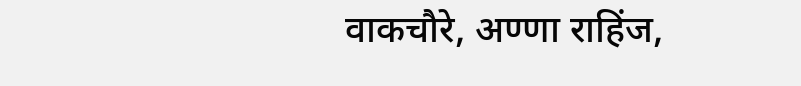वाकचौरे, अण्णा राहिंज,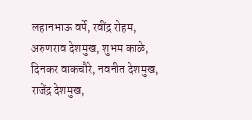लहानभाऊ वर्पे, रवींद्र रोहम, अरुणराव देशमुख, शुभम काळे, दिनकर वाकचौरे, नवनीत देशमुख, राजेंद्र देशमुख,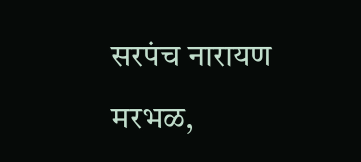सरपंच नारायण मरभळ,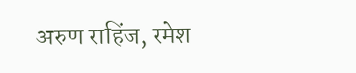अरुण राहिंज, रमेश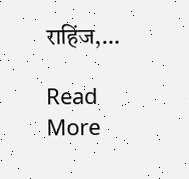राहिंज,…

Read More